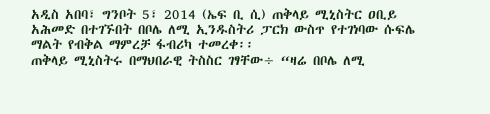አዲስ አበባ፣ ግንቦት 5፣ 2014 (ኤፍ ቢ ሲ) ጠቅላይ ሚኒስትር ዐቢይ አሕመድ በተገኙበት በቦሌ ለሚ ኢንዱስትሪ ፓርክ ውስጥ የተገነባው ሱፍሌ ማልት የብቅል ማምረቻ ፋብሪካ ተመረቀ፡፡
ጠቅላይ ሚኒስትሩ በማህበራዊ ትስስር ገፃቸው÷ “ዛሬ በቦሌ ለሚ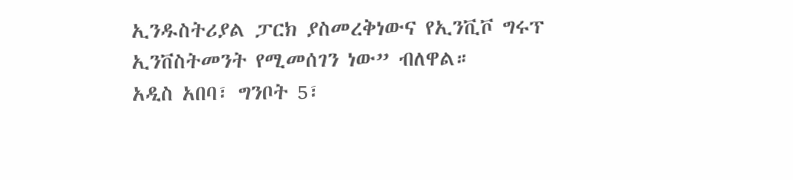ኢንዱስትሪያል ፓርክ ያስመረቅነውና የኢንቪቮ ግሩፕ ኢንቨስትመንት የሚመሰገን ነው” ብለዋል።
አዲስ አበባ፣ ግንቦት 5፣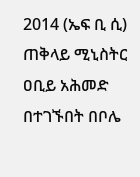2014 (ኤፍ ቢ ሲ) ጠቅላይ ሚኒስትር ዐቢይ አሕመድ በተገኙበት በቦሌ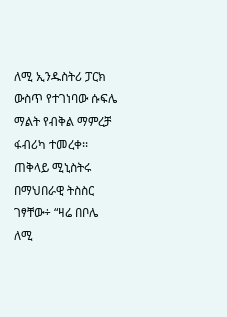ለሚ ኢንዱስትሪ ፓርክ ውስጥ የተገነባው ሱፍሌ ማልት የብቅል ማምረቻ ፋብሪካ ተመረቀ፡፡
ጠቅላይ ሚኒስትሩ በማህበራዊ ትስስር ገፃቸው÷ “ዛሬ በቦሌ ለሚ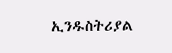ኢንዱስትሪያል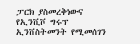ፓርክ ያስመረቅነውና የኢንቪቮ ግሩፕ ኢንቨስትመንት የሚመሰገን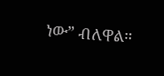ነው” ብለዋል።